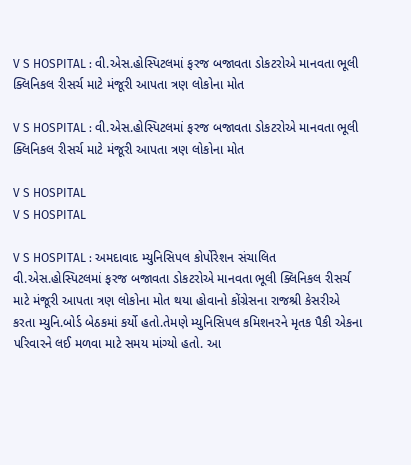V S HOSPITAL : વી.એસ.હોસ્પિટલમાં ફરજ બજાવતા ડોકટરોએ માનવતા ભૂલી ક્લિનિકલ રીસર્ચ માટે મંજૂરી આપતા ત્રણ લોકોના મોત

V S HOSPITAL : વી.એસ.હોસ્પિટલમાં ફરજ બજાવતા ડોકટરોએ માનવતા ભૂલી ક્લિનિકલ રીસર્ચ માટે મંજૂરી આપતા ત્રણ લોકોના મોત

V S HOSPITAL
V S HOSPITAL

V S HOSPITAL : અમદાવાદ મ્યુનિસિપલ કોર્પોરેશન સંચાલિત વી.એસ.હોસ્પિટલમાં ફરજ બજાવતા ડોકટરોએ માનવતા ભૂલી ક્લિનિકલ રીસર્ચ માટે મંજૂરી આપતા ત્રણ લોકોના મોત થયા હોવાનો કોંગ્રેસના રાજશ્રી કેસરીએ કરતા મ્યુનિ.બોર્ડ બેઠકમાં કર્યો હતો.તેમણે મ્યુનિસિપલ કમિશનરને મૃતક પૈકી એકના પરિવારને લઈ મળવા માટે સમય માંગ્યો હતો. આ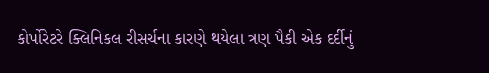કોર્પોરેટરે ક્લિનિકલ રીસર્ચના કારણે થયેલા ત્રણ પૈકી એક દર્દીનું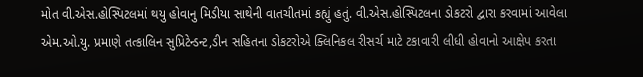મોત વી.એસ.હોસ્પિટલમાં થયુ હોવાનુ મિડીયા સાથેની વાતચીતમાં કહ્યું હતું. વી.એસ.હોસ્પિટલના ડોકટરો દ્વારા કરવામાં આવેલા એમ.ઓ.યુ. પ્રમાણે તત્કાલિન સુપ્રિટેન્ડન્ટ,ડીન સહિતના ડોકટરોએ ક્લિનિકલ રીસર્ચ માટે ટકાવારી લીધી હોવાનો આક્ષેપ કરતા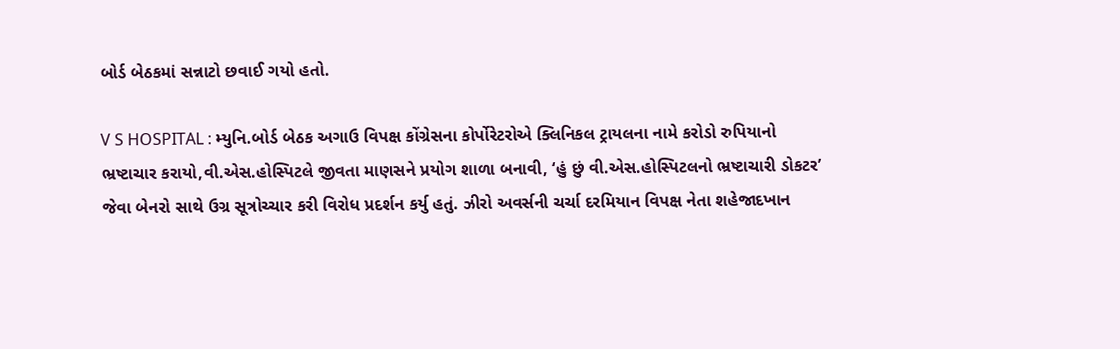બોર્ડ બેઠકમાં સન્નાટો છવાઈ ગયો હતો.

V S HOSPITAL : મ્યુનિ.બોર્ડ બેઠક અગાઉ વિપક્ષ કોંગ્રેસના કોર્પોરેટરોએ ક્લિનિકલ ટ્રાયલના નામે કરોડો રુપિયાનો ભ્રષ્ટાચાર કરાયો,વી.એસ.હોસ્પિટલે જીવતા માણસને પ્રયોગ શાળા બનાવી, ‘હું છું વી.એસ.હોસ્પિટલનો ભ્રષ્ટાચારી ડોકટર’ જેવા બેનરો સાથે ઉગ્ર સૂત્રોચ્ચાર કરી વિરોધ પ્રદર્શન કર્યુ હતું. ઝીરો અવર્સની ચર્ચા દરમિયાન વિપક્ષ નેતા શહેજાદખાન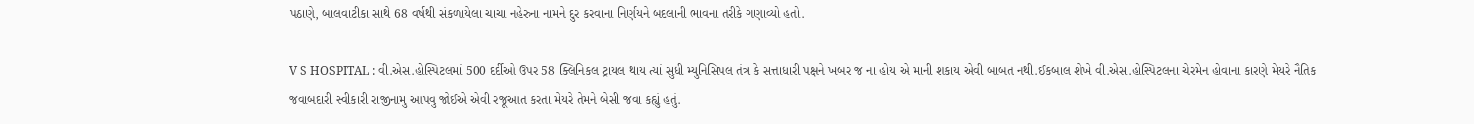પઠાણે, બાલવાટીકા સાથે 68 વર્ષથી સંકળાયેલા ચાચા નહેરુના નામને દુર કરવાના નિર્ણયને બદલાની ભાવના તરીકે ગણાવ્યો હતો.

V S HOSPITAL : વી.એસ.હોસ્પિટલમાં 500 દર્દીઓ ઉપર 58 ક્લિનિકલ ટ્રાયલ થાય ત્યાં સુધી મ્યુનિસિપલ તંત્ર કે સત્તાધારી પક્ષને ખબર જ ના હોય એ માની શકાય એવી બાબત નથી.ઈકબાલ શેખે વી.એસ.હોસ્પિટલના ચેરમેન હોવાના કારણે મેયરે નૈતિક જવાબદારી સ્વીકારી રાજીનામુ આપવુ જોઈએ એવી રજૂઆત કરતા મેયરે તેમને બેસી જવા કહ્યું હતું.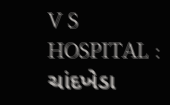V S HOSPITAL : ચાંદખેડા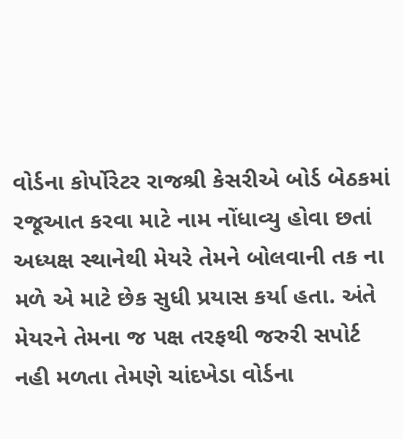વોર્ડના કોર્પોરેટર રાજશ્રી કેસરીએ બોર્ડ બેઠકમાં રજૂઆત કરવા માટે નામ નોંધાવ્યુ હોવા છતાં અધ્યક્ષ સ્થાનેથી મેયરે તેમને બોલવાની તક ના મળે એ માટે છેક સુધી પ્રયાસ કર્યા હતા. અંતે મેયરને તેમના જ પક્ષ તરફથી જરુરી સપોર્ટ નહી મળતા તેમણે ચાંદખેડા વોર્ડના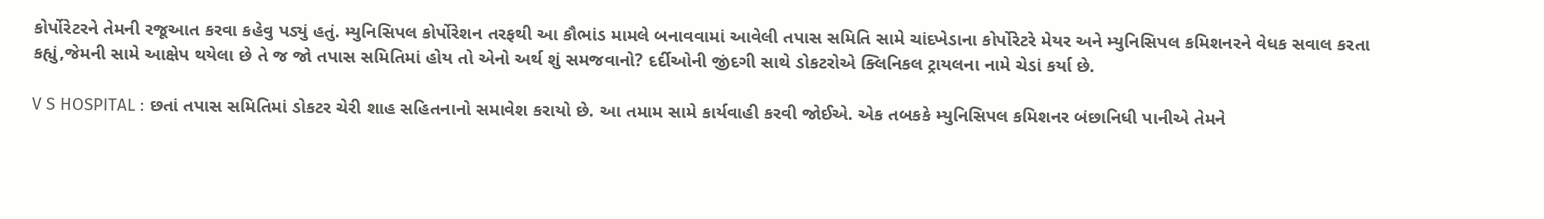કોર્પોરેટરને તેમની રજૂઆત કરવા કહેવુ પડ્યું હતું. મ્યુનિસિપલ કોર્પોરેશન તરફથી આ કૌભાંડ મામલે બનાવવામાં આવેલી તપાસ સમિતિ સામે ચાંદખેડાના કોર્પોરેટરે મેયર અને મ્યુનિસિપલ કમિશનરને વેધક સવાલ કરતા કહ્યું,જેમની સામે આક્ષેપ થયેલા છે તે જ જો તપાસ સમિતિમાં હોય તો એનો અર્થ શું સમજવાનો? દર્દીઓની જીંદગી સાથે ડોકટરોએ ક્લિનિકલ ટ્રાયલના નામે ચેડાં કર્યા છે.

V S HOSPITAL : છતાં તપાસ સમિતિમાં ડોકટર ચેરી શાહ સહિતનાનો સમાવેશ કરાયો છે. આ તમામ સામે કાર્યવાહી કરવી જોઈએ. એક તબકકે મ્યુનિસિપલ કમિશનર બંછાનિધી પાનીએ તેમને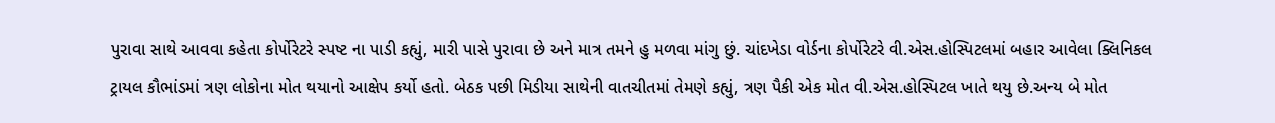પુરાવા સાથે આવવા કહેતા કોર્પોરેટરે સ્પષ્ટ ના પાડી કહ્યું, મારી પાસે પુરાવા છે અને માત્ર તમને હુ મળવા માંગુ છું. ચાંદખેડા વોર્ડના કોર્પોરેટરે વી.એસ.હોસ્પિટલમાં બહાર આવેલા ક્લિનિકલ ટ્રાયલ કૌભાંડમાં ત્રણ લોકોના મોત થયાનો આક્ષેપ કર્યો હતો. બેઠક પછી મિડીયા સાથેની વાતચીતમાં તેમણે કહ્યું, ત્રણ પૈકી એક મોત વી.એસ.હોસ્પિટલ ખાતે થયુ છે.અન્ય બે મોત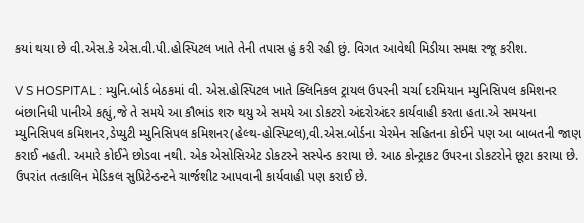કયાં થયા છે વી.એસ.કે એસ.વી.પી.હોસ્પિટલ ખાતે તેની તપાસ હું કરી રહી છું. વિગત આવેથી મિડીયા સમક્ષ રજૂ કરીશ.

V S HOSPITAL : મ્યુનિ.બોર્ડ બેઠકમાં વી. એસ.હોસ્પિટલ ખાતે ક્લિનિકલ ટ્રાયલ ઉપરની ચર્ચા દરમિયાન મ્યુનિસિપલ કમિશનર બંછાનિધી પાનીએ કહ્યું,જે તે સમયે આ કૌભાંડ શરુ થયુ એ સમયે આ ડોકટરો અંદરોઅંદર કાર્યવાહી કરતા હતા.એ સમયના મ્યુનિસિપલ કમિશનર,ડેપ્યુટી મ્યુનિસિપલ કમિશનર(હેલ્થ-હોસ્પિટલ),વી.એસ.બોર્ડના ચેરમેન સહિતના કોઈને પણ આ બાબતની જાણ કરાઈ નહતી. અમારે કોઈને છોડવા નથી. એક એસોસિએટ ડોકટરને સસ્પેન્ડ કરાયા છે. આઠ કોન્ટ્રાકટ ઉપરના ડોકટરોને છૂટા કરાયા છે. ઉપરાંત તત્કાલિન મેડિકલ સુપ્રિટેન્ડન્ટને ચાર્જશીટ આપવાની કાર્યવાહી પણ કરાઈ છે.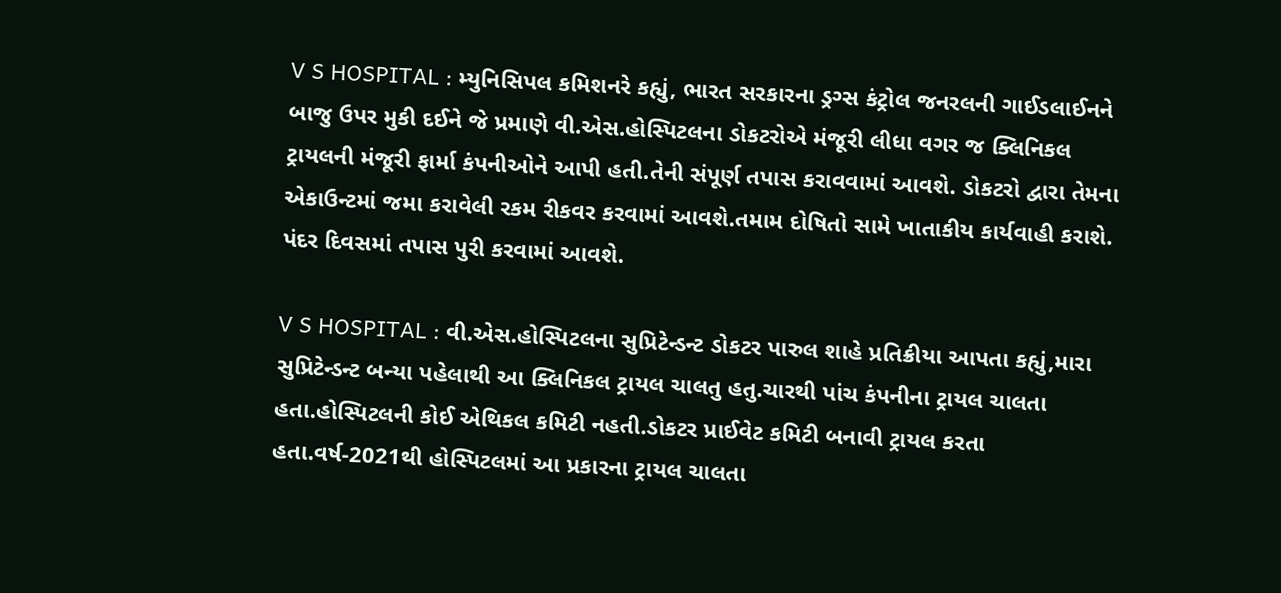V S HOSPITAL : મ્યુનિસિપલ કમિશનરે કહ્યું, ભારત સરકારના ડ્રગ્સ કંટ્રોલ જનરલની ગાઈડલાઈનને બાજુ ઉપર મુકી દઈને જે પ્રમાણે વી.એસ.હોસ્પિટલના ડોકટરોએ મંજૂરી લીધા વગર જ ક્લિનિકલ ટ્રાયલની મંજૂરી ફાર્મા કંપનીઓને આપી હતી.તેની સંપૂર્ણ તપાસ કરાવવામાં આવશે. ડોકટરો દ્વારા તેમના એકાઉન્ટમાં જમા કરાવેલી રકમ રીકવર કરવામાં આવશે.તમામ દોષિતો સામે ખાતાકીય કાર્યવાહી કરાશે. પંદર દિવસમાં તપાસ પુરી કરવામાં આવશે.

V S HOSPITAL : વી.એસ.હોસ્પિટલના સુપ્રિટેન્ડન્ટ ડોકટર પારુલ શાહે પ્રતિક્રીયા આપતા કહ્યું,મારા સુપ્રિટેન્ડન્ટ બન્યા પહેલાથી આ ક્લિનિકલ ટ્રાયલ ચાલતુ હતુ.ચારથી પાંચ કંપનીના ટ્રાયલ ચાલતા હતા.હોસ્પિટલની કોઈ એથિકલ કમિટી નહતી.ડોકટર પ્રાઈવેટ કમિટી બનાવી ટ્રાયલ કરતા હતા.વર્ષ-2021થી હોસ્પિટલમાં આ પ્રકારના ટ્રાયલ ચાલતા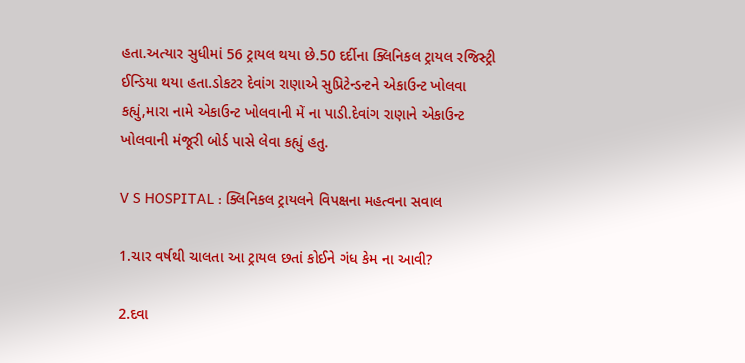હતા.અત્યાર સુધીમાં 56 ટ્રાયલ થયા છે.50 દર્દીના ક્લિનિકલ ટ્રાયલ રજિસ્ટ્રી ઈન્ડિયા થયા હતા.ડોકટર દેવાંગ રાણાએ સુપ્રિટેન્ડન્ટને એકાઉન્ટ ખોલવા કહ્યું,મારા નામે એકાઉન્ટ ખોલવાની મેં ના પાડી.દેવાંગ રાણાને એકાઉન્ટ ખોલવાની મંજૂરી બોર્ડ પાસે લેવા કહ્યું હતુ.

V S HOSPITAL : ક્લિનિકલ ટ્રાયલને વિપક્ષના મહત્વના સવાલ

1.ચાર વર્ષથી ચાલતા આ ટ્રાયલ છતાં કોઈને ગંધ કેમ ના આવી?

2.દવા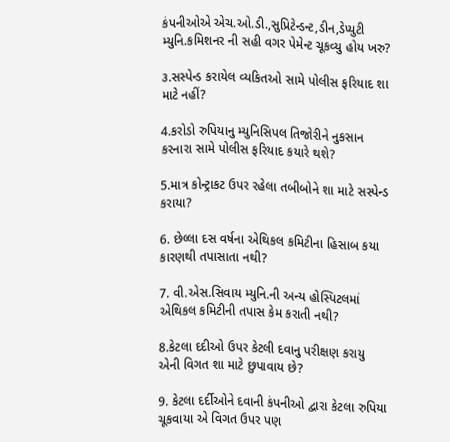કંપનીઓએ એચ.ઓ.ડી.,સુપ્રિટેન્ડન્ટ,ડીન,ડેપ્યુટી મ્યુનિ.કમિશનર ની સહી વગર પેમેન્ટ ચૂકવ્યુ હોય ખરુ?

૩.સસ્પેન્ડ કરાયેલ વ્યકિતઓ સામે પોલીસ ફરિયાદ શા માટે નહીં?

4.કરોડો રુપિયાનુ મ્યુનિસિપલ તિજોરીને નુકસાન કરનારા સામે પોલીસ ફરિયાદ કયારે થશે?

5.માત્ર કોન્ટ્રાકટ ઉપર રહેલા તબીબોને શા માટે સસ્પેન્ડ કરાયા?

6. છેલ્લા દસ વર્ષના એથિકલ કમિટીના હિસાબ કયા કારણથી તપાસાતા નથી?

7. વી.એસ.સિવાય મ્યુનિ.ની અન્ય હોસ્પિટલમાં એથિકલ કમિટીની તપાસ કેમ કરાતી નથી?

8.કેટલા દદીઓ ઉપર કેટલી દવાનુ પરીક્ષણ કરાયુ એની વિગત શા માટે છુપાવાય છે?

9. કેટલા દર્દીઓને દવાની કંપનીઓ દ્વારા કેટલા રુપિયા ચૂકવાયા એ વિગત ઉપર પણ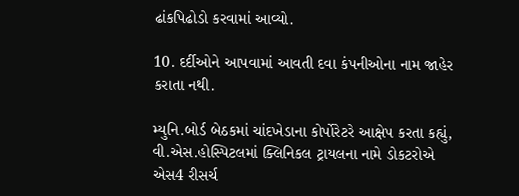ઢાંકપિઢોડો કરવામાં આવ્યો.

10. દર્દીઓને આપવામાં આવતી દવા કંપનીઓના નામ જાહેર કરાતા નથી.

મ્યુનિ.બોર્ડ બેઠકમાં ચાંદખેડાના કોર્પોરેટરે આક્ષેપ કરતા કહ્યું, વી.એસ.હોસ્પિટલમાં ક્લિનિકલ ટ્રાયલના નામે ડોકટરોએ એસ4 રીસર્ચ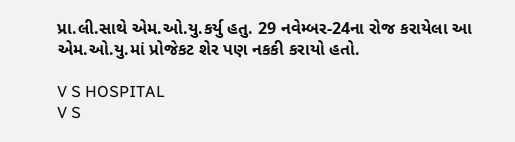પ્રા.લી.સાથે એમ.ઓ.યુ.કર્યુ હતુ. 29 નવેમ્બર-24ના રોજ કરાયેલા આ એમ.ઓ.યુ.માં પ્રોજેકટ શેર પણ નકકી કરાયો હતો.

V S HOSPITAL
V S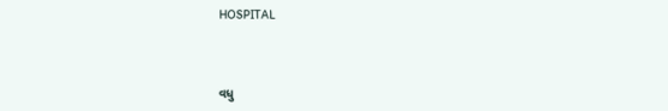HOSPITAL



વધુ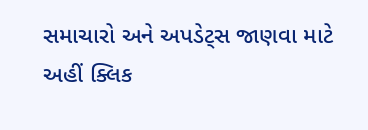સમાચારો અને અપડેટ્સ જાણવા માટે અહીં ક્લિક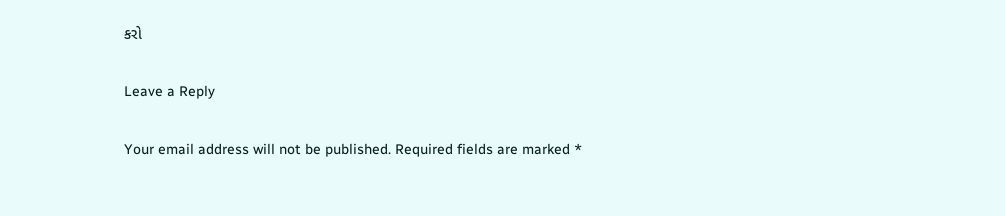કરો

Leave a Reply

Your email address will not be published. Required fields are marked *